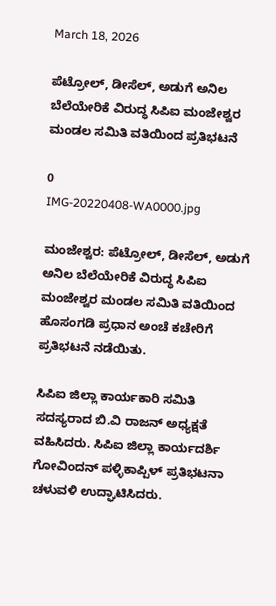March 18, 2026

ಪೆಟ್ರೋಲ್, ಡೀಸೆಲ್, ಅಡುಗೆ ಅನಿಲ ಬೆಲೆಯೇರಿಕೆ ವಿರುದ್ಧ ಸಿಪಿಐ ಮಂಜೇಶ್ವರ ಮಂಡಲ ಸಮಿತಿ ವತಿಯಿಂದ ಪ್ರತಿಭಟನೆ

0
IMG-20220408-WA0000.jpg

ಮಂಜೇಶ್ವರ: ಪೆಟ್ರೋಲ್, ಡೀಸೆಲ್, ಅಡುಗೆ ಅನಿಲ ಬೆಲೆಯೇರಿಕೆ ವಿರುದ್ಧ ಸಿಪಿಐ ಮಂಜೇಶ್ವರ ಮಂಡಲ ಸಮಿತಿ ವತಿಯಿಂದ ಹೊಸಂಗಡಿ ಪ್ರಧಾನ ಅಂಚೆ ಕಚೇರಿಗೆ ಪ್ರತಿಭಟನೆ ನಡೆಯಿತು.

ಸಿಪಿಐ ಜಿಲ್ಲಾ ಕಾರ್ಯಕಾರಿ ಸಮಿತಿ ಸದಸ್ಯರಾದ ಬಿ.ವಿ ರಾಜನ್ ಅಧ್ಯಕ್ಷತೆ ವಹಿಸಿದರು. ಸಿಪಿಐ ಜಿಲ್ಲಾ ಕಾರ್ಯದರ್ಶಿ ಗೋವಿಂದನ್ ಪಳ್ಳಿಕಾಪ್ಪಿಳ್ ಪ್ರತಿಭಟನಾ ಚಳುವಳಿ ಉದ್ಘಾಟಿಸಿದರು.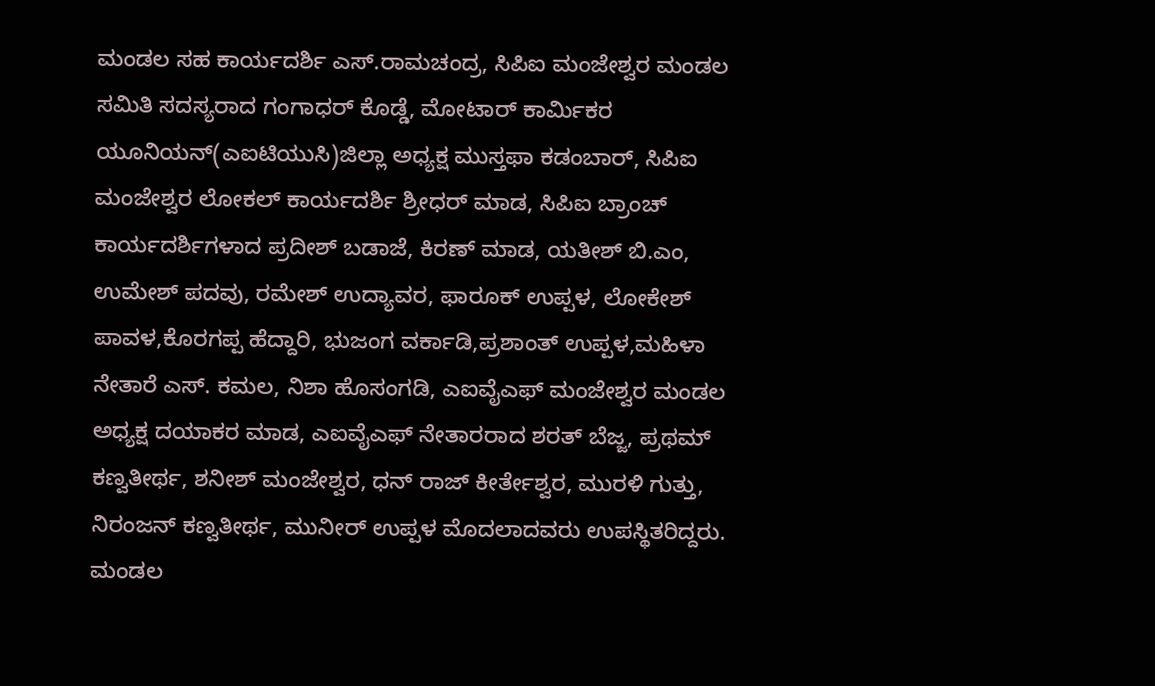ಮಂಡಲ ಸಹ ಕಾರ್ಯದರ್ಶಿ ಎಸ್.ರಾಮಚಂದ್ರ, ಸಿಪಿಐ ಮಂಜೇಶ್ವರ ಮಂಡಲ ಸಮಿತಿ ಸದಸ್ಯರಾದ ಗಂಗಾಧರ್ ಕೊಡ್ಡೆ, ಮೋಟಾರ್ ಕಾರ್ಮಿಕರ ಯೂನಿಯನ್(ಎಐಟಿಯುಸಿ)ಜಿಲ್ಲಾ ಅಧ್ಯಕ್ಷ ಮುಸ್ತಫಾ ಕಡಂಬಾರ್, ಸಿಪಿಐ ಮಂಜೇಶ್ವರ ಲೋಕಲ್ ಕಾರ್ಯದರ್ಶಿ ಶ್ರೀಧರ್ ಮಾಡ, ಸಿಪಿಐ ಬ್ರಾಂಚ್ ಕಾರ್ಯದರ್ಶಿಗಳಾದ ಪ್ರದೀಶ್ ಬಡಾಜೆ, ಕಿರಣ್ ಮಾಡ, ಯತೀಶ್ ಬಿ.ಎಂ, ಉಮೇಶ್ ಪದವು, ರಮೇಶ್ ಉದ್ಯಾವರ, ಫಾರೂಕ್ ಉಪ್ಪಳ, ಲೋಕೇಶ್ ಪಾವಳ,ಕೊರಗಪ್ಪ ಹೆದ್ದಾರಿ, ಭುಜಂಗ ವರ್ಕಾಡಿ,ಪ್ರಶಾಂತ್ ಉಪ್ಪಳ,ಮಹಿಳಾ ನೇತಾರೆ ಎಸ್. ಕಮಲ, ನಿಶಾ ಹೊಸಂಗಡಿ, ಎಐವೈಎಫ್ ಮಂಜೇಶ್ವರ ಮಂಡಲ ಅಧ್ಯಕ್ಷ ದಯಾಕರ ಮಾಡ, ಎಐವೈಎಫ್ ನೇತಾರರಾದ ಶರತ್ ಬೆಜ್ಜ, ಪ್ರಥಮ್ ಕಣ್ವತೀರ್ಥ, ಶನೀಶ್ ಮಂಜೇಶ್ವರ, ಧನ್ ರಾಜ್ ಕೀರ್ತೇಶ್ವರ, ಮುರಳಿ ಗುತ್ತು, ನಿರಂಜನ್ ಕಣ್ವತೀರ್ಥ, ಮುನೀರ್ ಉಪ್ಪಳ ಮೊದಲಾದವರು ಉಪಸ್ಥಿತರಿದ್ದರು. ಮಂಡಲ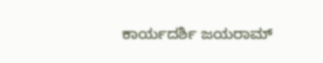ಕಾರ್ಯದರ್ಶಿ ಜಯರಾಮ್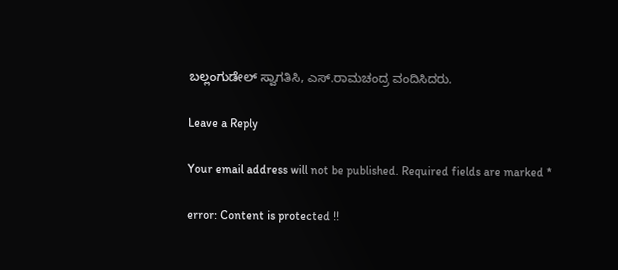ಬಲ್ಲಂಗುಡೇಲ್ ಸ್ವಾಗತಿಸಿ, ಎಸ್.ರಾಮಚಂದ್ರ ವಂದಿಸಿದರು.

Leave a Reply

Your email address will not be published. Required fields are marked *

error: Content is protected !!